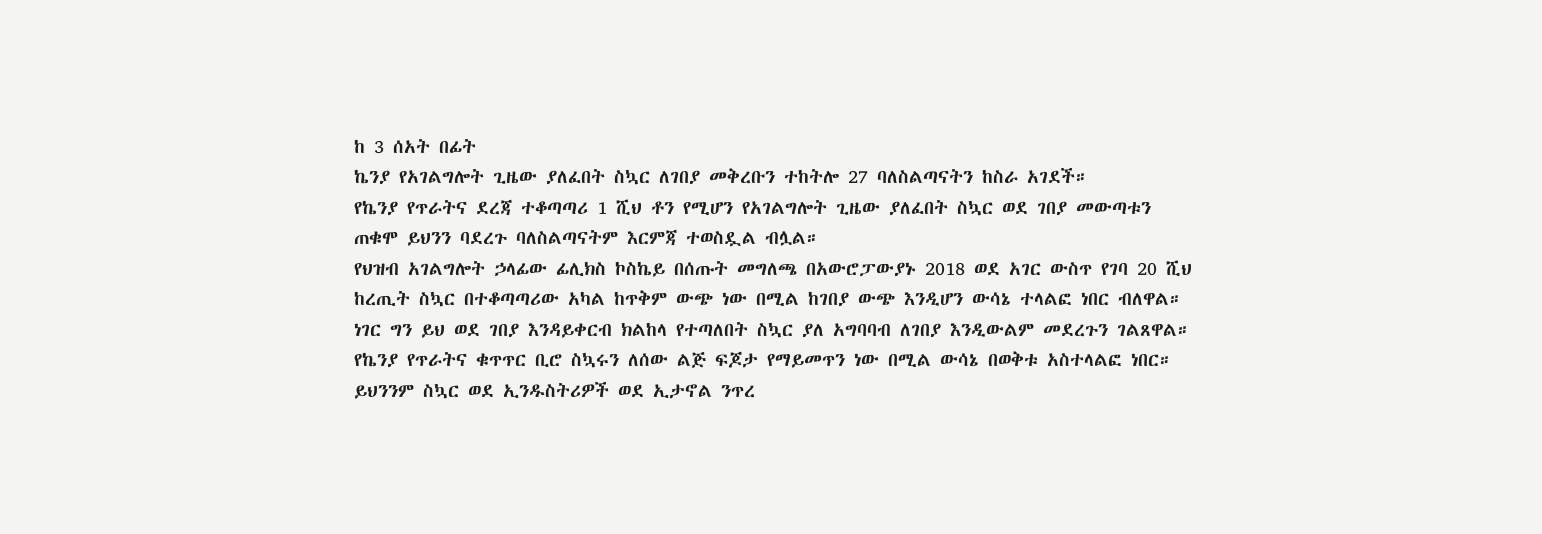ከ 3 ሰአት በፊት
ኬንያ የአገልግሎት ጊዜው ያለፈበት ስኳር ለገበያ መቅረቡን ተከትሎ 27 ባለስልጣናትን ከስራ አገደች።
የኬንያ የጥራትና ደረጃ ተቆጣጣሪ 1 ሺህ ቶን የሚሆን የአገልግሎት ጊዜው ያለፈበት ስኳር ወደ ገበያ መውጣቱን ጠቁሞ ይህንን ባደረጉ ባለስልጣናትም እርምጃ ተወስዷል ብሏል።
የህዝብ አገልግሎት ኃላፊው ፊሊክስ ኮስኬይ በሰጡት መግለጫ በአውሮፓውያኑ 2018 ወደ አገር ውስጥ የገባ 20 ሺህ ከረጢት ስኳር በተቆጣጣሪው አካል ከጥቅም ውጭ ነው በሚል ከገበያ ውጭ እንዲሆን ውሳኔ ተላልፎ ነበር ብለዋል።
ነገር ግን ይህ ወደ ገበያ እንዳይቀርብ ክልከላ የተጣለበት ስኳር ያለ አግባባብ ለገበያ እንዲውልም መደረጉን ገልጸዋል።
የኬንያ የጥራትና ቁጥጥር ቢሮ ስኳሩን ለሰው ልጅ ፍጆታ የማይመጥን ነው በሚል ውሳኔ በወቅቱ አስተላልፎ ነበር።
ይህንንም ስኳር ወደ ኢንዱስትሪዎች ወደ ኢታኖል ንጥረ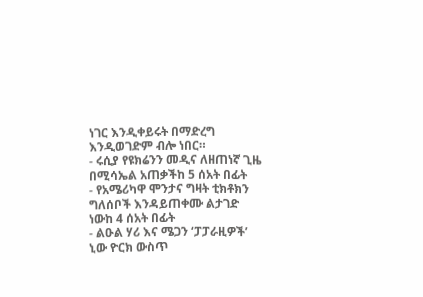ነገር እንዲቀይሩት በማድረግ እንዲወገድም ብሎ ነበር።
- ሩሲያ የዩክሬንን መዲና ለዘጠነኛ ጊዜ በሚሳኤል አጠቃችከ 5 ሰአት በፊት
- የአሜሪካዋ ሞንታና ግዛት ቲክቶክን ግለሰቦች እንዳይጠቀሙ ልታገድ ነውከ 4 ሰአት በፊት
- ልዑል ሃሪ እና ሜጋን ‘ፓፓራዚዎች’ ኒው ዮርክ ውስጥ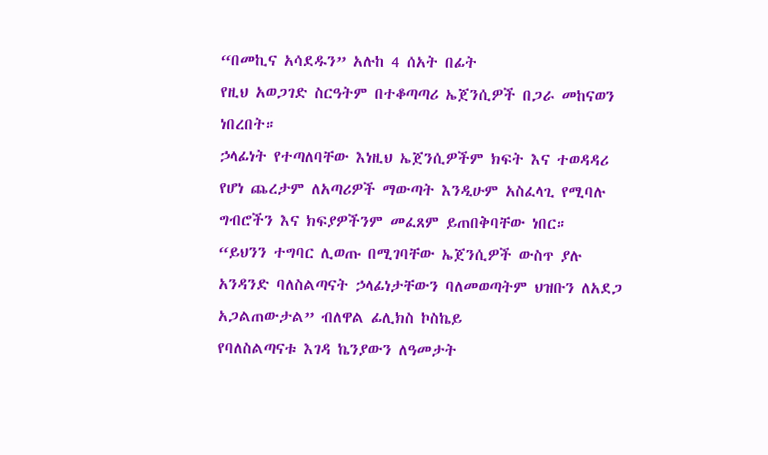“በመኪና አሳደዱን” አሉከ 4 ሰአት በፊት
የዚህ አወጋገድ ስርዓትም በተቆጣጣሪ ኤጀንሲዎች በጋራ መከናወን ነበረበት።
ኃላፊነት የተጣለባቸው እነዚህ ኤጀንሲዎችም ክፍት እና ተወዳዳሪ የሆነ ጨረታም ለአጣሪዎች ማውጣት እንዲሁም አስፈላጊ የሚባሉ ግብሮችን እና ክፍያዎችንም መፈጸም ይጠበቅባቸው ነበር።
“ይህንን ተግባር ሊወጡ በሚገባቸው ኤጀንሲዎች ውስጥ ያሉ አንዳንድ ባለስልጣናት ኃላፊነታቸውን ባለመወጣትም ህዝቡን ለአደጋ አጋልጠውታል” ብለዋል ፊሊክስ ኮስኬይ
የባለስልጣናቱ እገዳ ኬንያውን ለዓመታት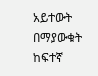አይተውት በማያውቁት ከፍተኛ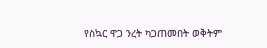የስኳር ዋጋ ንረት ካጋጠመበት ወቅትም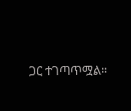ጋር ተገጣጥሟል።